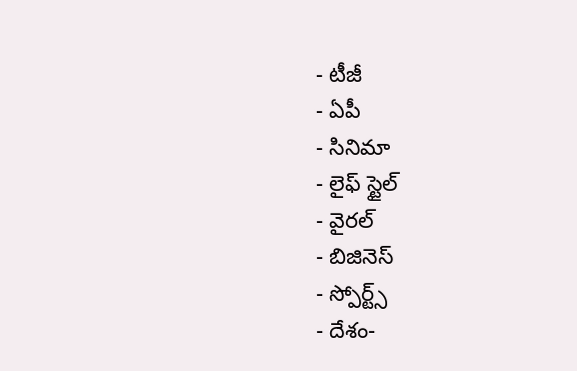- టీజీ
- ఏపీ
- సినిమా
- లైఫ్ స్టైల్
- వైరల్
- బిజినెస్
- స్పోర్ట్స్
- దేశం-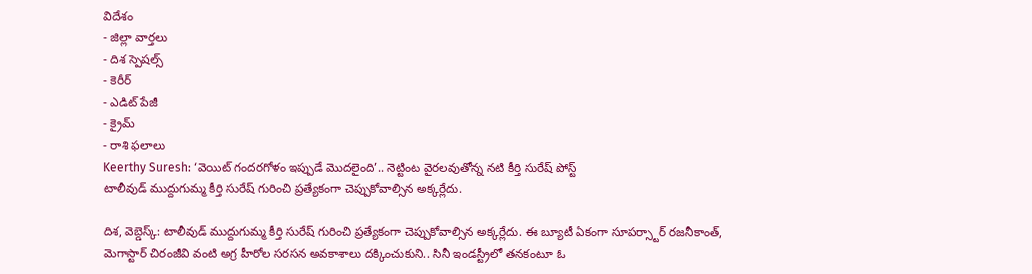విదేశం
- జిల్లా వార్తలు
- దిశ స్పెషల్స్
- కెరీర్
- ఎడిట్ పేజీ
- క్రైమ్
- రాశి ఫలాలు
Keerthy Suresh: ‘వెయిట్ గందరగోళం ఇప్పుడే మొదలైంది’.. నెట్టింట వైరలవుతోన్న నటి కీర్తి సురేష్ పోస్ట్
టాలీవుడ్ ముద్దుగుమ్మ కీర్తి సురేష్ గురించి ప్రత్యేకంగా చెప్పుకోవాల్సిన అక్కర్లేదు.

దిశ, వెబ్డెస్క్: టాలీవుడ్ ముద్దుగుమ్మ కీర్తి సురేష్ గురించి ప్రత్యేకంగా చెప్పుకోవాల్సిన అక్కర్లేదు. ఈ బ్యూటీ ఏకంగా సూపర్స్టార్ రజనీకాంత్, మెగాస్టార్ చిరంజీవి వంటి అగ్ర హీరోల సరసన అవకాశాలు దక్కించుకుని.. సినీ ఇండస్ట్రీలో తనకంటూ ఓ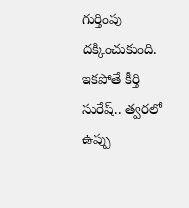గుర్తింపు దక్కించుకుంది. ఇకపోతే కీర్తి సురేష్.. త్వరలో ఉప్పు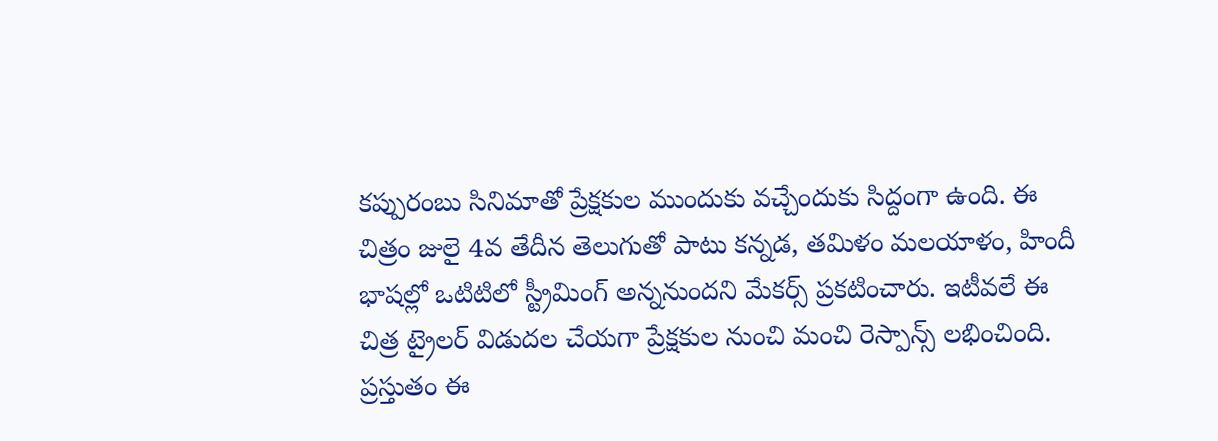కప్పురంబు సినిమాతో ప్రేక్షకుల ముందుకు వచ్చేందుకు సిద్దంగా ఉంది. ఈ చిత్రం జులై 4వ తేదీన తెలుగుతో పాటు కన్నడ, తమిళం మలయాళం, హిందీ భాషల్లో ఒటిటిలో స్ట్రీమింగ్ అన్ననుందని మేకర్స్ ప్రకటించారు. ఇటీవలే ఈ చిత్ర ట్రైలర్ విడుదల చేయగా ప్రేక్షకుల నుంచి మంచి రెస్పాన్స్ లభించింది.
ప్రస్తుతం ఈ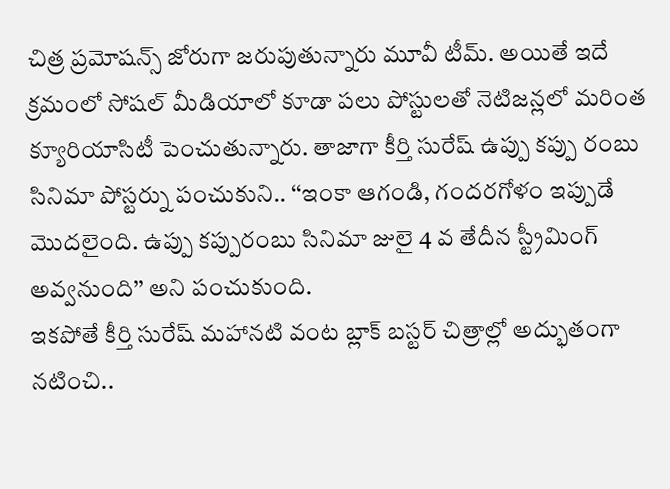చిత్ర ప్రమోషన్స్ జోరుగా జరుపుతున్నారు మూవీ టీమ్. అయితే ఇదే క్రమంలో సోషల్ మీడియాలో కూడా పలు పోస్టులతో నెటిజన్లలో మరింత క్యూరియాసిటీ పెంచుతున్నారు. తాజాగా కీర్తి సురేష్ ఉప్పు కప్పు రంబు సినిమా పోస్టర్ను పంచుకుని.. ‘‘ఇంకా ఆగండి, గందరగోళం ఇప్పుడే మొదలైంది. ఉప్పు కప్పురంబు సినిమా జులై 4 వ తేదీన స్ట్రీమింగ్ అవ్వనుంది’’ అని పంచుకుంది.
ఇకపోతే కీర్తి సురేష్ మహానటి వంట బ్లాక్ బస్టర్ చిత్రాల్లో అద్భుతంగా నటించి..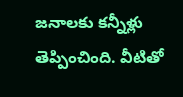జనాలకు కన్నీళ్లు తెప్పించింది. వీటితో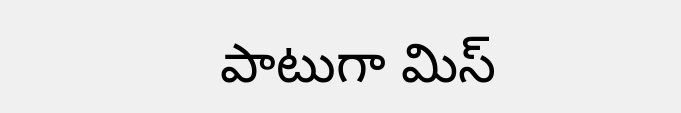పాటుగా మిస్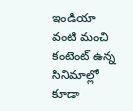ఇండియా వంటి మంచి కంటెంట్ ఉన్న సినిమాల్లో కూడా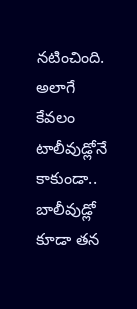నటించింది. అలాగే కేవలం టాలీవుడ్లోనే కాకుండా.. బాలీవుడ్లో కూడా తన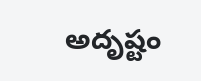అదృష్టం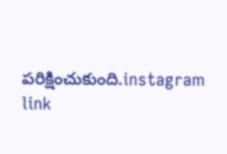పరిక్షించుకుంది.instagram link